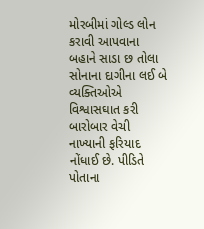મોરબીમાં ગોલ્ડ લોન કરાવી આપવાના બહાને સાડા છ તોલા સોનાના દાગીના લઈ બે વ્યક્તિઓએ વિશ્વાસઘાત કરી બારોબાર વેચી નાખ્યાની ફરિયાદ નોંધાઈ છે. પીડિતે પોતાના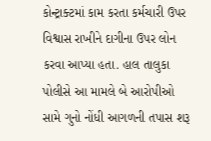કોન્ટ્રાક્ટમાં કામ કરતા કર્મચારી ઉપર વિશ્વાસ રાખીને દાગીના ઉપર લોન કરવા આપ્યા હતા. હાલ તાલુકા પોલીસે આ મામલે બે આરોપીઓ સામે ગુનો નોંધી આગળની તપાસ શરૂ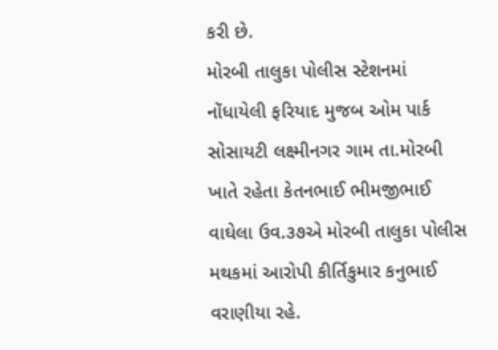કરી છે.
મોરબી તાલુકા પોલીસ સ્ટેશનમાં નોંધાયેલી ફરિયાદ મુજબ ઓમ પાર્ક સોસાયટી લક્ષ્મીનગર ગામ તા.મોરબી ખાતે રહેતા કેતનભાઈ ભીમજીભાઈ વાઘેલા ઉવ.૩૭એ મોરબી તાલુકા પોલીસ મથકમાં આરોપી કીર્તિકુમાર કનુભાઈ વરાણીયા રહે.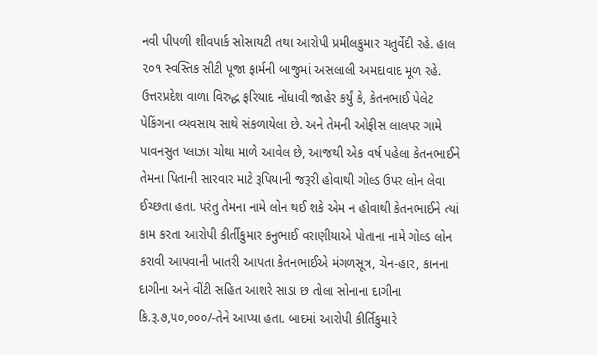નવી પીપળી શીવપાર્ક સોસાયટી તથા આરોપી પ્રમીલકુમાર ચતુર્વેદી રહે. હાલ ૨૦૧ સ્વસ્તિક સીટી પૂજા ફાર્મની બાજુમાં અસલાલી અમદાવાદ મૂળ રહે. ઉત્તરપ્રદેશ વાળા વિરુદ્ધ ફરિયાદ નોંધાવી જાહેર કર્યું કે, કેતનભાઈ પેલેટ પેકિંગના વ્યવસાય સાથે સંકળાયેલા છે. અને તેમની ઓફીસ લાલપર ગામે પાવનસુત પ્લાઝા ચોથા માળે આવેલ છે, આજથી એક વર્ષ પહેલા કેતનભાઈને તેમના પિતાની સારવાર માટે રૂપિયાની જરૂરી હોવાથી ગોલ્ડ ઉપર લોન લેવા ઈચ્છતા હતા. પરંતુ તેમના નામે લોન થઈ શકે એમ ન હોવાથી કેતનભાઈને ત્યાં કામ કરતા આરોપી કીર્તીકુમાર કનુભાઈ વરાણીયાએ પોતાના નામે ગોલ્ડ લોન કરાવી આપવાની ખાતરી આપતા કેતનભાઈએ મંગળસૂત્ર, ચેન-હાર, કાનના દાગીના અને વીંટી સહિત આશરે સાડા છ તોલા સોનાના દાગીના કિ.રૂ.૭,૫૦,૦૦૦/-તેને આપ્યા હતા. બાદમાં આરોપી કીર્તિકુમારે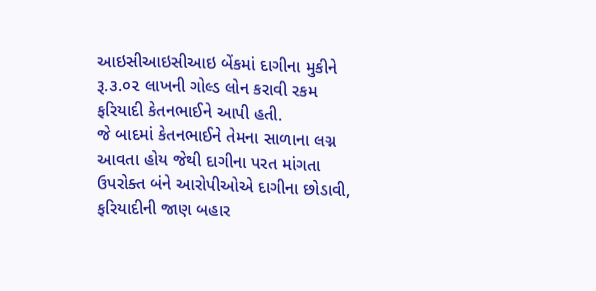આઇસીઆઇસીઆઇ બેંકમાં દાગીના મુકીને રૂ.૩.૦૨ લાખની ગોલ્ડ લોન કરાવી રકમ ફરિયાદી કેતનભાઈને આપી હતી.
જે બાદમાં કેતનભાઈને તેમના સાળાના લગ્ન આવતા હોય જેથી દાગીના પરત માંગતા ઉપરોક્ત બંને આરોપીઓએ દાગીના છોડાવી, ફરિયાદીની જાણ બહાર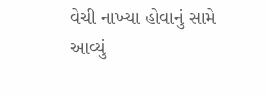વેચી નાખ્યા હોવાનું સામે આવ્યું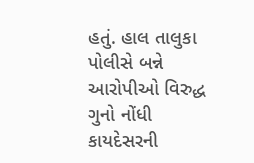હતું. હાલ તાલુકા પોલીસે બન્ને આરોપીઓ વિરુદ્ધ ગુનો નોંધી કાયદેસરની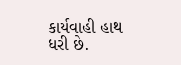કાર્યવાહી હાથ ધરી છે.